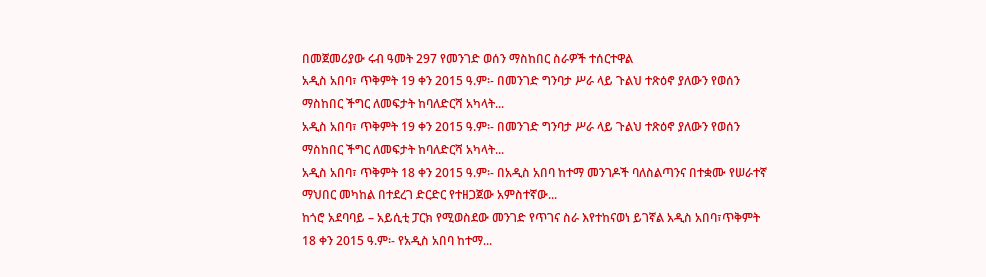በመጀመሪያው ሩብ ዓመት 297 የመንገድ ወሰን ማስከበር ስራዎች ተሰርተዋል
አዲስ አበባ፣ ጥቅምት 19 ቀን 2015 ዓ.ም፡- በመንገድ ግንባታ ሥራ ላይ ጉልህ ተጽዕኖ ያለውን የወሰን ማስከበር ችግር ለመፍታት ከባለድርሻ አካላት...
አዲስ አበባ፣ ጥቅምት 19 ቀን 2015 ዓ.ም፡- በመንገድ ግንባታ ሥራ ላይ ጉልህ ተጽዕኖ ያለውን የወሰን ማስከበር ችግር ለመፍታት ከባለድርሻ አካላት...
አዲስ አበባ፣ ጥቅምት 18 ቀን 2015 ዓ.ም፡- በአዲስ አበባ ከተማ መንገዶች ባለስልጣንና በተቋሙ የሠራተኛ ማህበር መካከል በተደረገ ድርድር የተዘጋጀው አምስተኛው...
ከጎሮ አደባባይ – አይሲቲ ፓርክ የሚወስደው መንገድ የጥገና ስራ እየተከናወነ ይገኛል አዲስ አበባ፣ጥቅምት 18 ቀን 2015 ዓ.ም፡- የአዲስ አበባ ከተማ...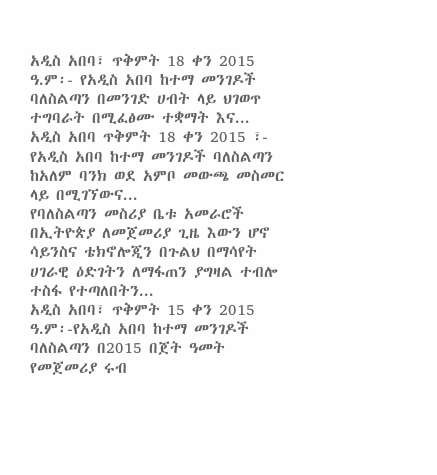አዲስ አበባ፣ ጥቅምት 18 ቀን 2015 ዓ.ም፡- የአዲስ አበባ ከተማ መንገዶች ባለስልጣን በመንገድ ሀብት ላይ ህገወጥ ተግባራት በሚፈፅሙ ተቋማት እና...
አዲስ አበባ ጥቅምት 18 ቀን 2015 ፣- የአዲስ አበባ ከተማ መንገዶች ባለስልጣን ከአለም ባንክ ወደ አምቦ መውጫ መስመር ላይ በሚገኘውና...
የባለስልጣን መስሪያ ቤቱ አመራሮች በኢትዮጵያ ለመጀመሪያ ጊዜ እውን ሆኖ ሳይንስና ቴክኖሎጂን በጉልህ በማሳየት ሀገራዊ ዕድገትን ለማፋጠን ያግዛል ተብሎ ተስፋ የተጣለበትን...
አዲስ አበባ፣ ጥቅምት 15 ቀን 2015 ዓ.ም፡-የአዲስ አበባ ከተማ መንገዶች ባለስልጣን በ2015 በጀት ዓመት የመጀመሪያ ሩብ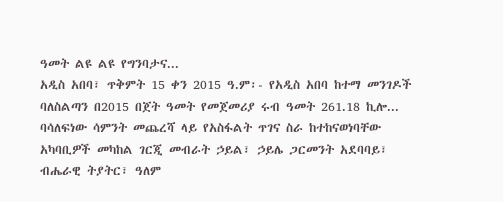ዓመት ልዩ ልዩ የግንባታና...
አዲስ አበባ፣ ጥቅምት 15 ቀን 2015 ዓ.ም፡- የአዲስ አበባ ከተማ መንገዶች ባለስልጣን በ2015 በጀት ዓመት የመጀመሪያ ሩብ ዓመት 261.18 ኪሎ...
ባሳለፍነው ሳምንት መጨረሻ ላይ የአስፋልት ጥገና ስራ ከተከናወነባቸው አካባቢዎች መካከል ገርጂ መብራት ኃይል፣ ኃይሌ ጋርመንት አደባባይ፣ ብሔራዊ ትያትር፣ ዓለም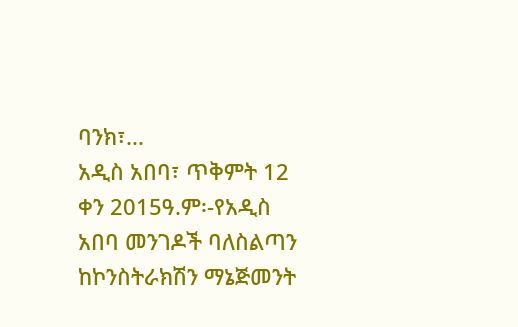ባንክ፣...
አዲስ አበባ፣ ጥቅምት 12 ቀን 2015ዓ.ም፡-የአዲስ አበባ መንገዶች ባለስልጣን ከኮንስትራክሽን ማኔጅመንት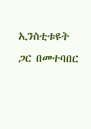ኢንስቲቱዩት ጋር በመተባበር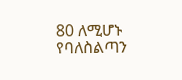80 ለሚሆኑ የባለስልጣን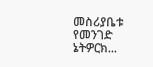መስሪያቤቱ የመንገድ ኔትዎርክ...